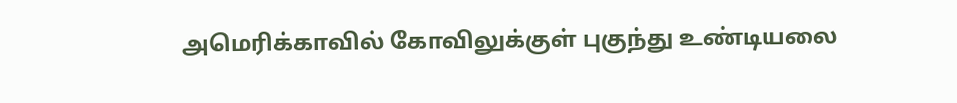அமெரிக்காவில் கோவிலுக்குள் புகுந்து உண்டியலை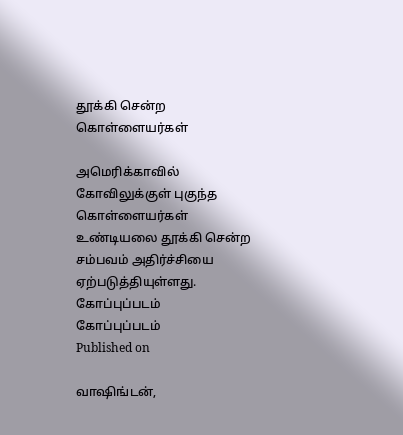தூக்கி சென்ற கொள்ளையர்கள்

அமெரிக்காவில் கோவிலுக்குள் புகுந்த கொள்ளையர்கள் உண்டியலை தூக்கி சென்ற சம்பவம் அதிர்ச்சியை ஏற்படுத்தியுள்ளது.
கோப்புப்படம்
கோப்புப்படம்
Published on

வாஷிங்டன்,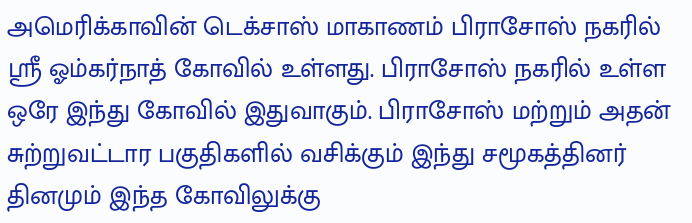அமெரிக்காவின் டெக்சாஸ் மாகாணம் பிராசோஸ் நகரில் ஸ்ரீ ஓம்கர்நாத் கோவில் உள்ளது. பிராசோஸ் நகரில் உள்ள ஒரே இந்து கோவில் இதுவாகும். பிராசோஸ் மற்றும் அதன் சுற்றுவட்டார பகுதிகளில் வசிக்கும் இந்து சமூகத்தினர் தினமும் இந்த கோவிலுக்கு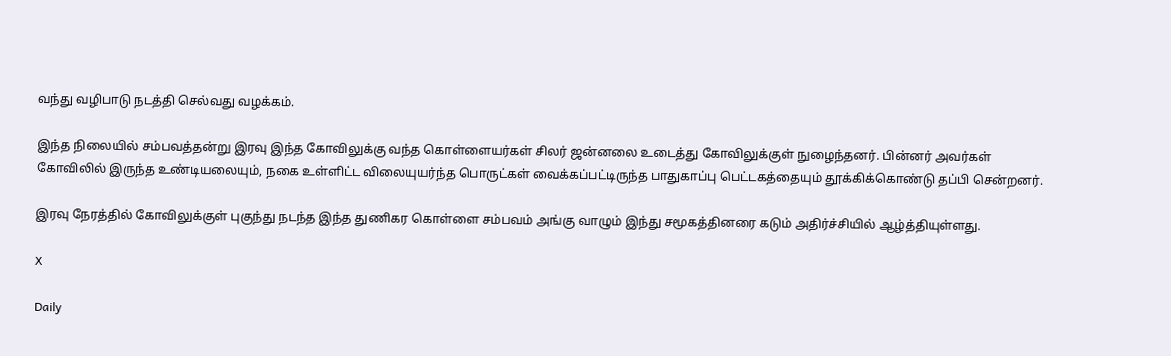வந்து வழிபாடு நடத்தி செல்வது வழக்கம்.

இந்த நிலையில் சம்பவத்தன்று இரவு இந்த கோவிலுக்கு வந்த கொள்ளையர்கள் சிலர் ஜன்னலை உடைத்து கோவிலுக்குள் நுழைந்தனர். பின்னர் அவர்கள் கோவிலில் இருந்த உண்டியலையும், நகை உள்ளிட்ட விலையுயர்ந்த பொருட்கள் வைக்கப்பட்டிருந்த பாதுகாப்பு பெட்டகத்தையும் தூக்கிக்கொண்டு தப்பி சென்றனர்.

இரவு நேரத்தில் கோவிலுக்குள் புகுந்து நடந்த இந்த துணிகர கொள்ளை சம்பவம் அங்கு வாழும் இந்து சமூகத்தினரை கடும் அதிர்ச்சியில் ஆழ்த்தியுள்ளது.

X

Daily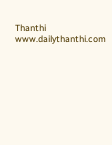Thanthi
www.dailythanthi.com